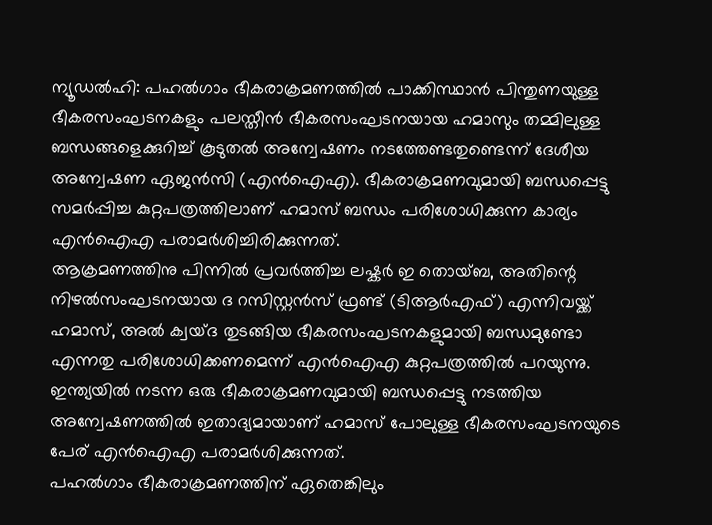ന്യൂഡൽഹി: പഹൽഗാം ഭീകരാക്രമണത്തിൽ പാക്കിസ്ഥാൻ പിന്തുണയുള്ള ഭീകരസംഘടനകളും പലസ്തീൻ ഭീകരസംഘടനയായ ഹമാസും തമ്മിലുള്ള ബന്ധങ്ങളെക്കുറിച്ച് കൂടുതൽ അന്വേഷണം നടത്തേണ്ടതുണ്ടെന്ന് ദേശീയ അന്വേഷണ ഏജൻസി (എൻഐഎ). ഭീകരാക്രമണവുമായി ബന്ധപ്പെട്ടു സമർപ്പിച്ച കുറ്റപത്രത്തിലാണ് ഹമാസ് ബന്ധം പരിശോധിക്കുന്ന കാര്യം എൻഐഎ പരാമർശിച്ചിരിക്കുന്നത്.
ആക്രമണത്തിനു പിന്നിൽ പ്രവർത്തിച്ച ലഷ്കർ ഇ തൊയ്ബ, അതിന്റെ നിഴൽസംഘടനയായ ദ റസിസ്റ്റൻസ് ഫ്രണ്ട് (ടിആർഎഫ്) എന്നിവയ്ക്ക് ഹമാസ്, അൽ ക്വയ്ദ തുടങ്ങിയ ഭീകരസംഘടനകളുമായി ബന്ധമുണ്ടോ എന്നതു പരിശോധിക്കണമെന്ന് എൻഐഎ കുറ്റപത്രത്തിൽ പറയുന്നു.
ഇന്ത്യയിൽ നടന്ന ഒരു ഭീകരാക്രമണവുമായി ബന്ധപ്പെട്ടു നടത്തിയ അന്വേഷണത്തിൽ ഇതാദ്യമായാണ് ഹമാസ് പോലുള്ള ഭീകരസംഘടനയുടെ പേര് എൻഐഎ പരാമർശിക്കുന്നത്.
പഹൽഗാം ഭീകരാക്രമണത്തിന് ഏതെങ്കിലും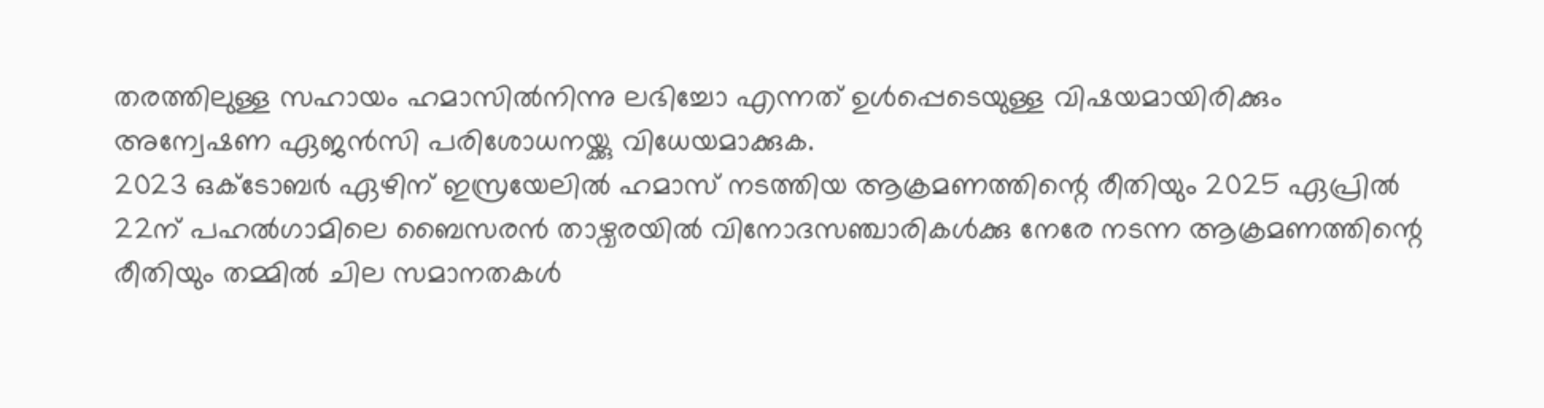തരത്തിലുള്ള സഹായം ഹമാസിൽനിന്നു ലഭിച്ചോ എന്നത് ഉൾപ്പെടെയുള്ള വിഷയമായിരിക്കും അന്വേഷണ ഏജൻസി പരിശോധനയ്ക്കു വിധേയമാക്കുക.
2023 ഒക്ടോബർ ഏഴിന് ഇസ്രയേലിൽ ഹമാസ് നടത്തിയ ആക്രമണത്തിന്റെ രീതിയും 2025 ഏപ്രിൽ 22ന് പഹൽഗാമിലെ ബൈസരൻ താഴ്വരയിൽ വിനോദസഞ്ചാരികൾക്കു നേരേ നടന്ന ആക്രമണത്തിന്റെ രീതിയും തമ്മിൽ ചില സമാനതകൾ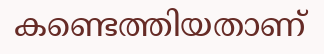കണ്ടെത്തിയതാണ്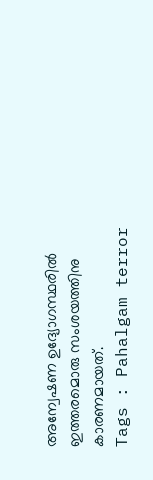അന്വേഷണ ഉദ്യോഗസ്ഥരിൽ ഇത്തരമൊരു സംശയത്തിനു കാരണമായത്.
Tags : Pahalgam terror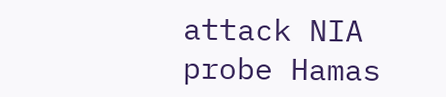attack NIA probe Hamas